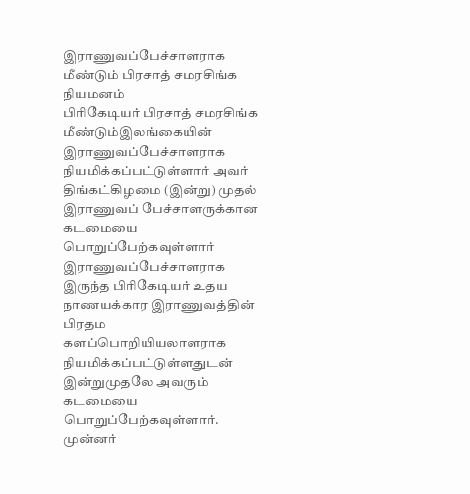இராணுவப்பேச்சாளராக மீண்டும் பிரசாத் சமரசிங்க நியமனம்
பிரிகேடியர் பிரசாத் சமரசிங்க மீண்டும்இலங்கையின் இராணுவப்பேச்சாளராக நியமிக்கப்பட்டுள்ளார் அவர் திங்கட்கிழமை (இன்று) முதல் இராணுவப் பேச்சாளருக்கான கடமையை பொறுப்பேற்கவுள்ளார் இராணுவப்பேச்சாளராக இருந்த பிரிகேடியர் உதய நாணயக்கார இராணுவத்தின் பிரதம களப்பொறியியலாளராக நியமிக்கப்பட்டுள்ளதுடன் இன்றுமுதலே அவரும் கடமையை பொறுப்பேற்கவுள்ளார். முன்னர்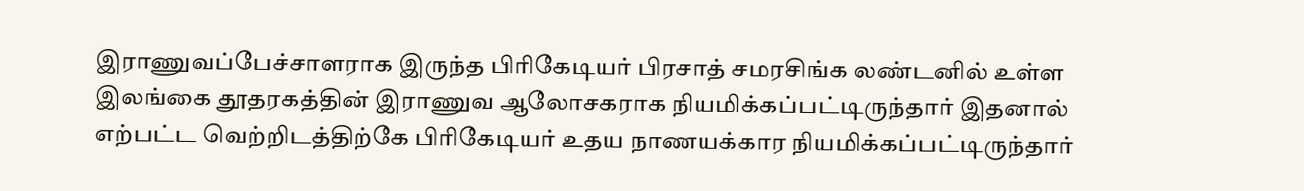இராணுவப்பேச்சாளராக இருந்த பிரிகேடியர் பிரசாத் சமரசிங்க லண்டனில் உள்ள இலங்கை தூதரகத்தின் இராணுவ ஆலோசகராக நியமிக்கப்பட்டிருந்தார் இதனால் எற்பட்ட வெற்றிடத்திற்கே பிரிகேடியர் உதய நாணயக்கார நியமிக்கப்பட்டிருந்தார்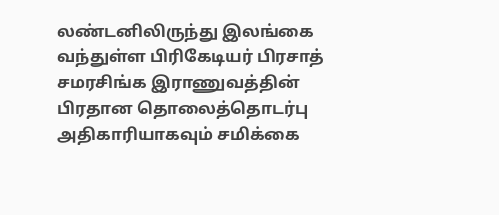லண்டனிலிருந்து இலங்கை வந்துள்ள பிரிகேடியர் பிரசாத் சமரசிங்க இராணுவத்தின் பிரதான தொலைத்தொடர்பு அதிகாரியாகவும் சமிக்கை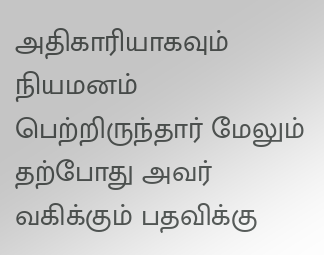அதிகாரியாகவும் நியமனம் பெற்றிருந்தார் மேலும் தற்போது அவர் வகிக்கும் பதவிக்கு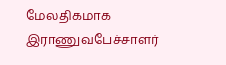மேலதிகமாக இராணுவபேச்சாளர்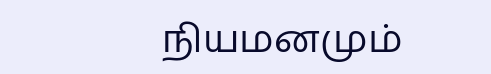நியமனமும்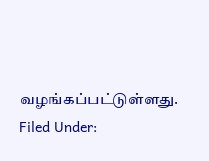வழங்கப்பட்டுள்ளது.
Filed Under: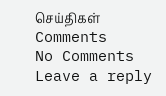செய்திகள்
Comments
No Comments
Leave a reply